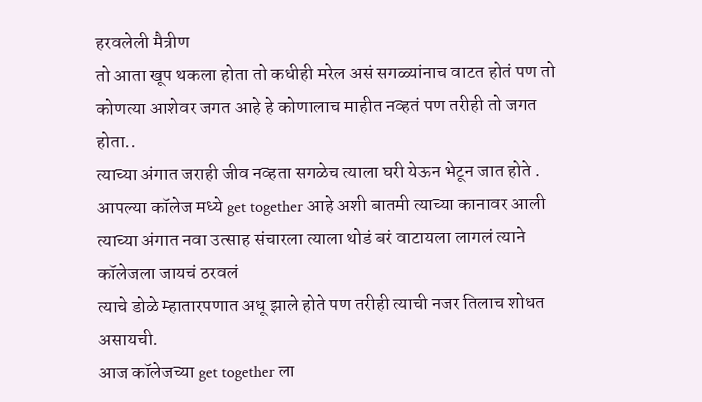हरवलेली मैत्रीण
तो आता खूप थकला होता तो कधीही मरेल असं सगळ्यांनाच वाटत होतं पण तो कोणत्या आशेवर जगत आहे हे कोणालाच माहीत नव्हतं पण तरीही तो जगत होता..
त्याच्या अंगात जराही जीव नव्हता सगळेच त्याला घरी येऊन भेटून जात होते .
आपल्या कॉलेज मध्ये get together आहे अशी बातमी त्याच्या कानावर आली त्याच्या अंगात नवा उत्साह संचारला त्याला थोडं बरं वाटायला लागलं त्याने कॉलेजला जायचं ठरवलं
त्याचे डोळे म्हातारपणात अधू झाले होते पण तरीही त्याची नजर तिलाच शोधत असायची.
आज कॉलेजच्या get together ला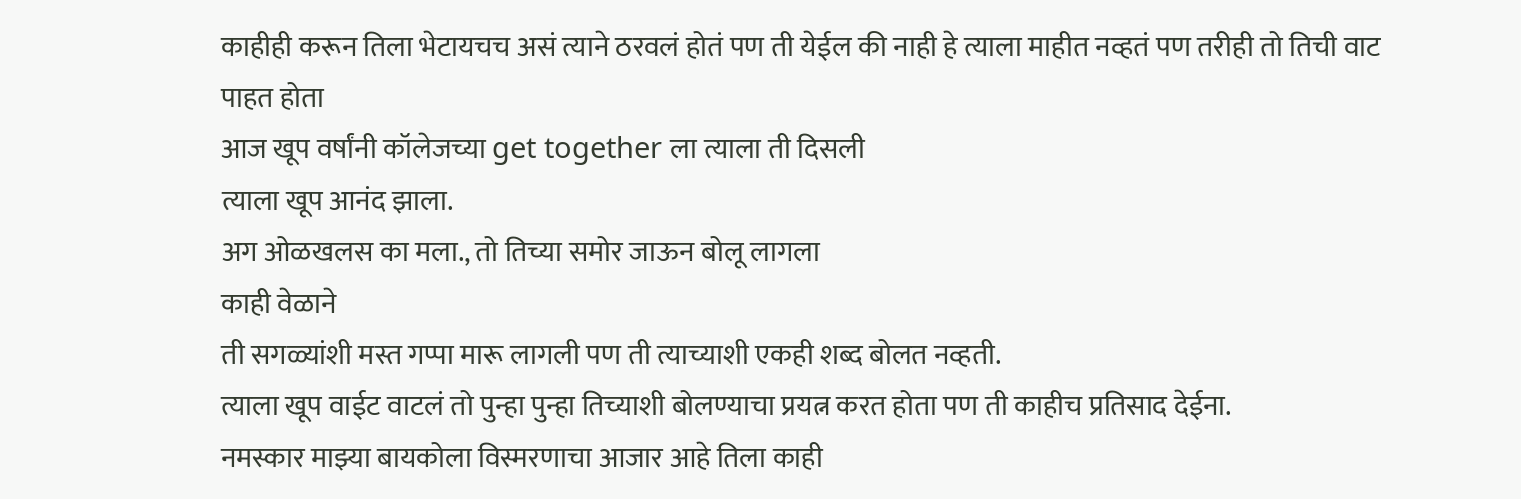काहीही करून तिला भेटायचच असं त्याने ठरवलं होतं पण ती येईल की नाही हे त्याला माहीत नव्हतं पण तरीही तो तिची वाट पाहत होता
आज खूप वर्षांनी कॉलेजच्या get together ला त्याला ती दिसली
त्याला खूप आनंद झाला.
अग ओळखलस का मला., तो तिच्या समोर जाऊन बोलू लागला
काही वेळाने
ती सगळ्यांशी मस्त गप्पा मारू लागली पण ती त्याच्याशी एकही शब्द बोलत नव्हती.
त्याला खूप वाईट वाटलं तो पुन्हा पुन्हा तिच्याशी बोलण्याचा प्रयत्न करत होता पण ती काहीच प्रतिसाद देईना.
नमस्कार माझ्या बायकोला विस्मरणाचा आजार आहे तिला काही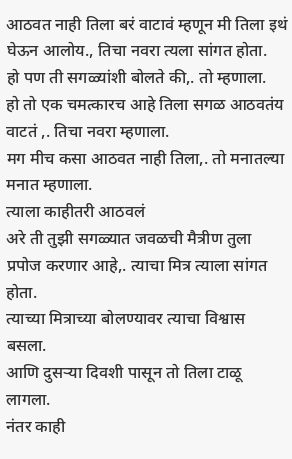आठवत नाही तिला बरं वाटावं म्हणून मी तिला इथं घेऊन आलोय., तिचा नवरा त्यला सांगत होता.
हो पण ती सगळ्यांशी बोलते की,. तो म्हणाला.
हो तो एक चमत्कारच आहे तिला सगळ आठवतंय वाटतं ,. तिचा नवरा म्हणाला.
मग मीच कसा आठवत नाही तिला,. तो मनातल्या मनात म्हणाला.
त्याला काहीतरी आठवलं
अरे ती तुझी सगळ्यात जवळची मैत्रीण तुला प्रपोज करणार आहे,. त्याचा मित्र त्याला सांगत होता.
त्याच्या मित्राच्या बोलण्यावर त्याचा विश्वास बसला.
आणि दुसऱ्या दिवशी पासून तो तिला टाळू लागला.
नंतर काही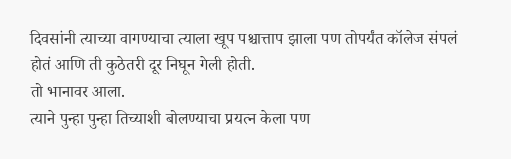दिवसांनी त्याच्या वागण्याचा त्याला खूप पश्चात्ताप झाला पण तोपर्यंत कॉलेज संपलं होतं आणि ती कुठेतरी दूर निघून गेली होती.
तो भानावर आला.
त्याने पुन्हा पुन्हा तिच्याशी बोलण्याचा प्रयत्न केला पण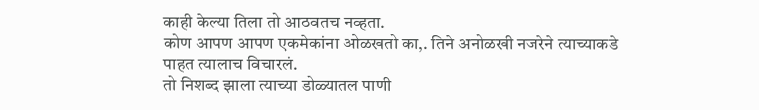काही केल्या तिला तो आठवतच नव्हता.
कोण आपण आपण एकमेकांना ओळखतो का,. तिने अनोळखी नजरेने त्याच्याकडे पाहत त्यालाच विचारलं.
तो निशब्द झाला त्याच्या डोळ्यातल पाणी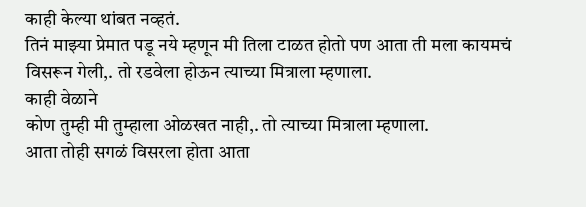काही केल्या थांबत नव्हतं.
तिनं माझ्या प्रेमात पडू नये म्हणून मी तिला टाळत होतो पण आता ती मला कायमचं विसरून गेली,. तो रडवेला होऊन त्याच्या मित्राला म्हणाला.
काही वेळाने
कोण तुम्ही मी तुम्हाला ओळखत नाही,. तो त्याच्या मित्राला म्हणाला.
आता तोही सगळं विसरला होता आता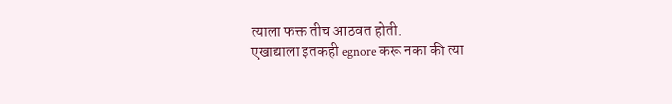त्याला फक्त तीच आठवत होती.
एखाद्याला इतकही egnore करू नका की त्या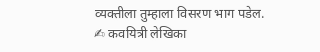व्यक्तीला तुम्हाला विसरण भाग पडेल.
✍ कवयित्री लेखिका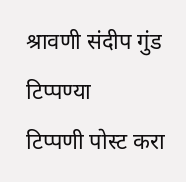श्रावणी संदीप गुंड
टिप्पण्या
टिप्पणी पोस्ट करा